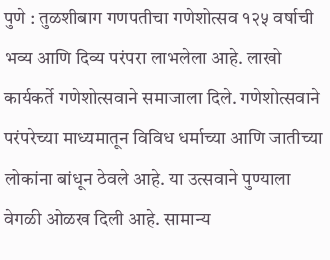पुणे : तुळशीबाग गणपतीचा गणेशोत्सव १२५ वर्षाची भव्य आणि दिव्य परंपरा लाभलेला आहे. लाखो कार्यकर्ते गणेशोत्सवाने समाजाला दिले. गणेशोत्सवाने परंपरेच्या माध्यमातून विविध धर्माच्या आणि जातीच्या लोकांना बांधून ठेवले आहे. या उत्सवाने पुण्याला वेगळी ओळख दिली आहे. सामान्य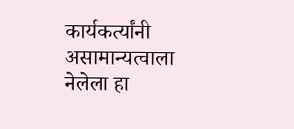कार्यकर्त्यांनी असामान्यत्वाला नेलेला हा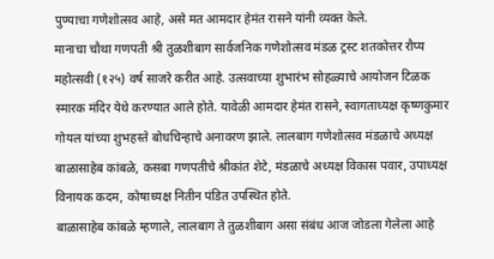पुण्याचा गणेशोत्सव आहे, असे मत आमदार हेमंत रासने यांनी व्यक्त केले.
मानाचा चौथा गणपती श्री तुळशीबाग सार्वजनिक गणेशोत्सव मंडळ ट्रस्ट शतकोत्तर रौप्य महोत्सवी (१२५) वर्ष साजरे करीत आहे. उत्सवाच्या शुभारंभ सोहळ्याचे आयोजन टिळक स्मारक मंदिर येथे करण्यात आले होते. यावेळी आमदार हेमंत रासने, स्वागताध्यक्ष कृष्णकुमार गोयल यांच्या शुभहस्ते बोधचिन्हाचे अनावरण झाले. लालबाग गणेशोत्सव मंडळाचे अध्यक्ष बाळासाहेब कांबळे, कसबा गणपतीचे श्रीकांत शेटे, मंडळाचे अध्यक्ष विकास पवार, उपाध्यक्ष विनायक कदम, कोषाध्यक्ष नितीन पंडित उपस्थित होते.
बाळासाहेब कांबळे म्हणाले, लालबाग ते तुळशीबाग असा संबंध आज जोडला गेलेला आहे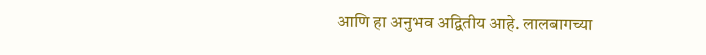आणि हा अनुभव अद्वितीय आहे. लालबागच्या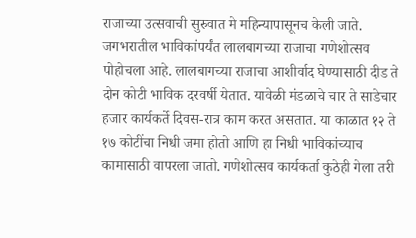राजाच्या उत्सवाची सुरुवात मे महिन्यापासूनच केली जाते. जगभरातील भाविकांपर्यंत लालबागच्या राजाचा गणेशोत्सव पोहोचला आहे. लालबागच्या राजाचा आशीर्वाद घेण्यासाठी दीड ते दोन कोटी भाविक दरवर्षी येतात. यावेळी मंडळाचे चार ते साडेचार हजार कार्यकर्ते दिवस-रात्र काम करत असतात. या काळात १२ ते १७ कोटींचा निधी जमा होतो आणि हा निधी भाविकांच्याच कामासाठी वापरला जातो. गणेशोत्सव कार्यकर्ता कुठेही गेला तरी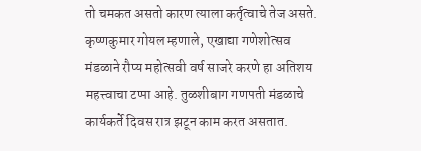तो चमकत असतो कारण त्याला कर्तृत्वाचे तेज असते.
कृष्णकुमार गोयल म्हणाले, एखाद्या गणेशोत्सव मंडळाने रौप्य महोत्सवी वर्ष साजरे करणे हा अतिशय महत्त्वाचा टप्पा आहे. तुळशीबाग गणपती मंडळाचे कार्यकर्ते दिवस रात्र झटून काम करत असतात.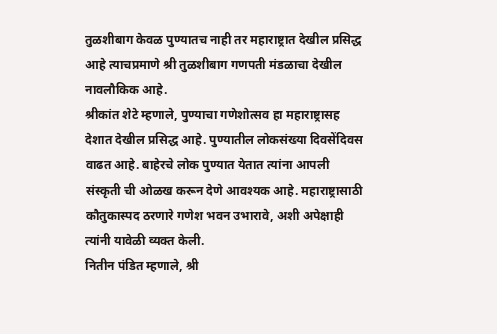तुळशीबाग केवळ पुण्यातच नाही तर महाराष्ट्रात देखील प्रसिद्ध आहे त्याचप्रमाणे श्री तुळशीबाग गणपती मंडळाचा देखील नावलौकिक आहे.
श्रीकांत शेटे म्हणाले, पुण्याचा गणेशोत्सव हा महाराष्ट्रासह देशात देखील प्रसिद्ध आहे. पुण्यातील लोकसंख्या दिवसेंदिवस वाढत आहे. बाहेरचे लोक पुण्यात येतात त्यांना आपली संस्कृती ची ओळख करून देणे आवश्यक आहे. महाराष्ट्रासाठी कौतुकास्पद ठरणारे गणेश भवन उभारावे, अशी अपेक्षाही त्यांनी यावेळी व्यक्त केली.
नितीन पंडित म्हणाले, श्री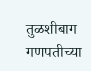तुळशीबाग गणपतीच्या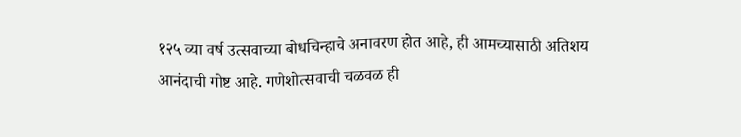१२५ व्या वर्ष उत्सवाच्या बोधचिन्हाचे अनावरण होत आहे, ही आमच्यासाठी अतिशय आनंदाची गोष्ट आहे. गणेशोत्सवाची चळवळ ही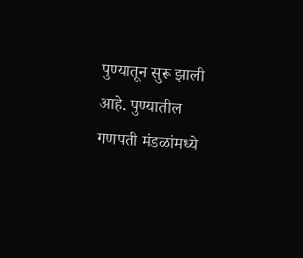पुण्यातून सुरू झाली आहे. पुण्यातील गणपती मंडळांमध्ये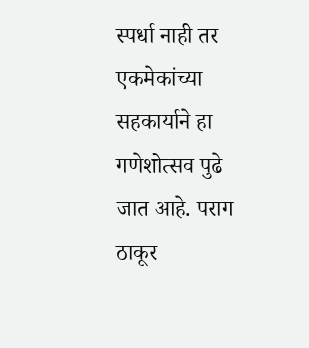स्पर्धा नाही तर एकमेकांच्या सहकार्याने हा गणेशोत्सव पुढे जात आहे. पराग ठाकूर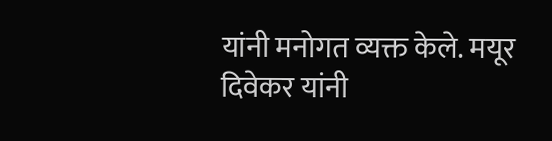यांनी मनोगत व्यक्त केले. मयूर दिवेकर यांनी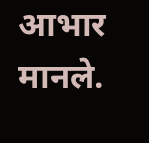आभार मानले.